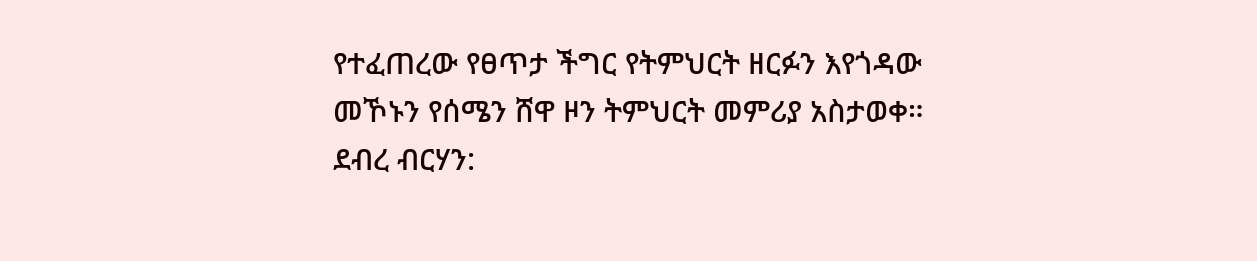የተፈጠረው የፀጥታ ችግር የትምህርት ዘርፉን እየጎዳው መኾኑን የሰሜን ሸዋ ዞን ትምህርት መምሪያ አስታወቀ።
ደብረ ብርሃን: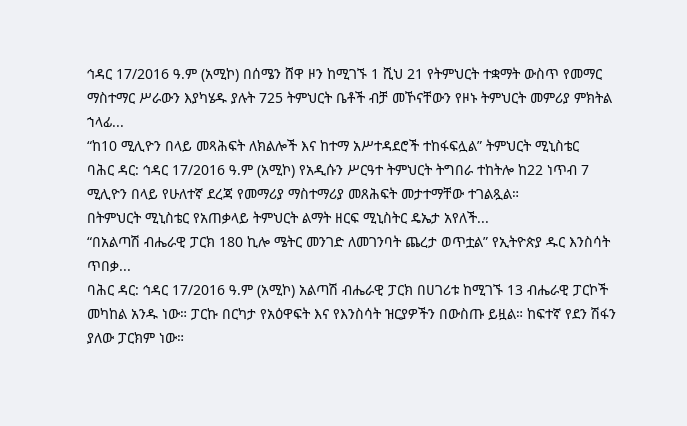ኅዳር 17/2016 ዓ.ም (አሚኮ) በሰሜን ሸዋ ዞን ከሚገኙ 1 ሺህ 21 የትምህርት ተቋማት ውስጥ የመማር ማስተማር ሥራውን እያካሄዱ ያሉት 725 ትምህርት ቤቶች ብቻ መኾናቸውን የዞኑ ትምህርት መምሪያ ምክትል ኀላፊ...
“ከ10 ሚሊዮን በላይ መጻሕፍት ለክልሎች እና ከተማ አሥተዳደሮች ተከፋፍሏል” ትምህርት ሚኒስቴር
ባሕር ዳር: ኅዳር 17/2016 ዓ.ም (አሚኮ) የአዲሱን ሥርዓተ ትምህርት ትግበራ ተከትሎ ከ22 ነጥብ 7 ሚሊዮን በላይ የሁለተኛ ደረጃ የመማሪያ ማስተማሪያ መጸሕፍት መታተማቸው ተገልጿል።
በትምህርት ሚኒስቴር የአጠቃላይ ትምህርት ልማት ዘርፍ ሚኒስትር ዴኤታ አየለች...
“በአልጣሽ ብሔራዊ ፓርክ 180 ኪሎ ሜትር መንገድ ለመገንባት ጨረታ ወጥቷል” የኢትዮጵያ ዱር እንስሳት ጥበቃ...
ባሕር ዳር: ኅዳር 17/2016 ዓ.ም (አሚኮ) አልጣሽ ብሔራዊ ፓርክ በሀገሪቱ ከሚገኙ 13 ብሔራዊ ፓርኮች መካከል አንዱ ነው። ፓርኩ በርካታ የአዕዋፍት እና የእንስሳት ዝርያዎችን በውስጡ ይዟል። ከፍተኛ የደን ሽፋን ያለው ፓርክም ነው።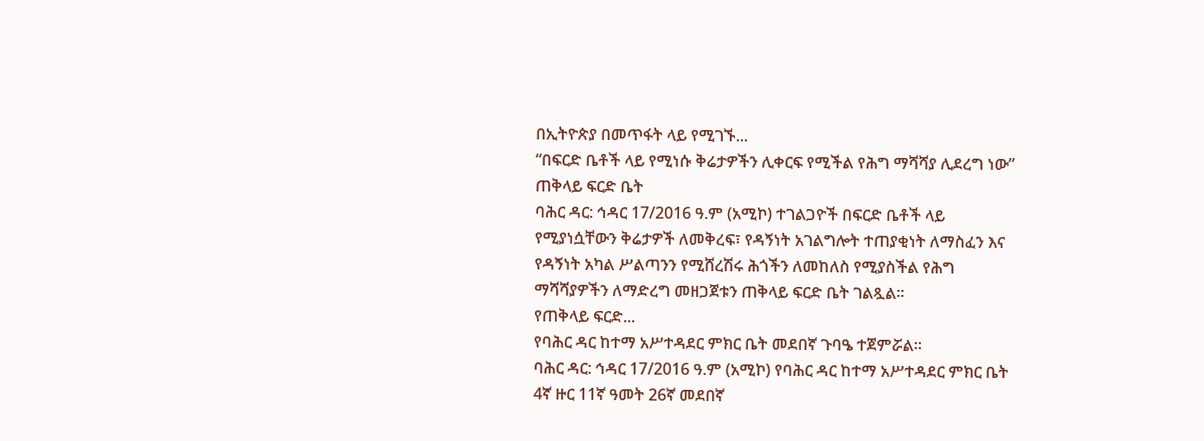በኢትዮጵያ በመጥፋት ላይ የሚገኙ...
“በፍርድ ቤቶች ላይ የሚነሱ ቅሬታዎችን ሊቀርፍ የሚችል የሕግ ማሻሻያ ሊደረግ ነው” ጠቅላይ ፍርድ ቤት
ባሕር ዳር: ኅዳር 17/2016 ዓ.ም (አሚኮ) ተገልጋዮች በፍርድ ቤቶች ላይ የሚያነሷቸውን ቅሬታዎች ለመቅረፍ፣ የዳኝነት አገልግሎት ተጠያቂነት ለማስፈን እና የዳኝነት አካል ሥልጣንን የሚሸረሽሩ ሕጎችን ለመከለስ የሚያስችል የሕግ ማሻሻያዎችን ለማድረግ መዘጋጀቱን ጠቅላይ ፍርድ ቤት ገልጿል፡፡
የጠቅላይ ፍርድ...
የባሕር ዳር ከተማ አሥተዳደር ምክር ቤት መደበኛ ጉባዔ ተጀምሯል።
ባሕር ዳር: ኅዳር 17/2016 ዓ.ም (አሚኮ) የባሕር ዳር ከተማ አሥተዳደር ምክር ቤት 4ኛ ዙር 11ኛ ዓመት 26ኛ መደበኛ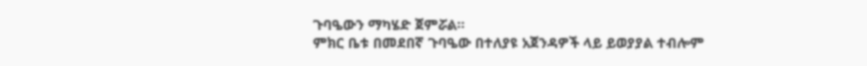ጉባዔውን ማካሄድ ጀምሯል።
ምክር ቤቱ በመደበኛ ጉባዔው በተለያዩ አጀንዳዎች ላይ ይወያያል ተብሎም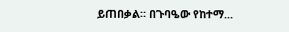ይጠበቃል። በጉባዔው የከተማ...